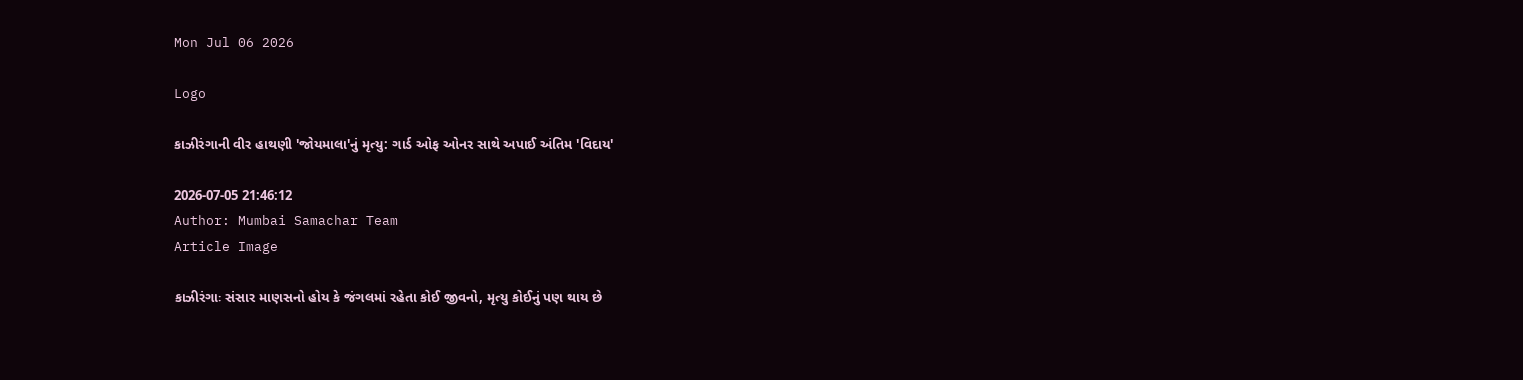Mon Jul 06 2026

Logo

કાઝીરંગાની વીર હાથણી 'જોયમાલા'નું મૃત્યુ: ગાર્ડ ઓફ ઓનર સાથે અપાઈ અંતિમ 'વિદાય'

2026-07-05 21:46:12
Author: Mumbai Samachar Team
Article Image

કાઝીરંગાઃ સંસાર માણસનો હોય કે જંગલમાં રહેતા કોઈ જીવનો, મૃત્યુ કોઈનું પણ થાય છે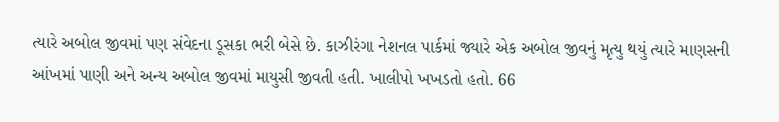ત્યારે અબોલ જીવમાં પણ સંવેદના ડૂસકા ભરી બેસે છે. કાઝીરંગા નેશનલ પાર્કમાં જ્યારે એક અબોલ જીવનું મૃત્યુ થયું ત્યારે માણસની આંખમાં પાણી અને અન્ય અબોલ જીવમાં માયુસી જીવતી હતી. ખાલીપો ખખડતો હતો. 66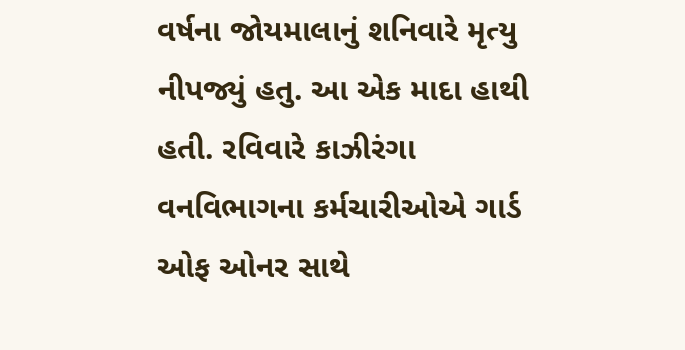વર્ષના જોયમાલાનું શનિવારે મૃત્યુ નીપજ્યું હતુ. આ એક માદા હાથી હતી. રવિવારે કાઝીરંગા વનવિભાગના કર્મચારીઓએ ગાર્ડ ઓફ ઓનર સાથે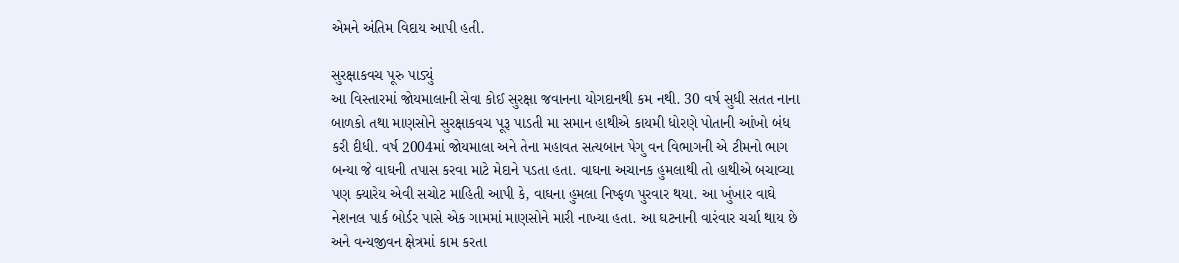એમને અંતિમ વિદાય આપી હતી.

સુરક્ષાકવચ પૂરુ પાડ્યું
આ વિસ્તારમાં જોયમાલાની સેવા કોઈ સુરક્ષા જવાનના યોગદાનથી કમ નથી. 30 વર્ષ સુધી સતત નાના બાળકો તથા માણસોને સુરક્ષાકવચ પૂરૂ પાડતી મા સમાન હાથીએ કાયમી ધોરણે પોતાની આંખો બંધ કરી દીધી. વર્ષ 2004માં જોયમાલા અને તેના મહાવત સત્યબાન પેગુ વન વિભાગની એ ટીમનો ભાગ બન્યા જે વાઘની તપાસ કરવા માટે મેદાને પડતા હતા. વાઘના અચાનક હુમલાથી તો હાથીએ બચાવ્યા પણ ક્યારેય એવી સચોટ માહિતી આપી કે, વાઘના હુમલા નિષ્ફળ પુરવાર થયા. આ ખુંખાર વાઘે નેશનલ પાર્ક બોર્ડર પાસે એક ગામમાં માણસોને મારી નાખ્યા હતા. આ ઘટનાની વારંવાર ચર્ચા થાય છે અને વન્યજીવન ક્ષેત્રમાં કામ કરતા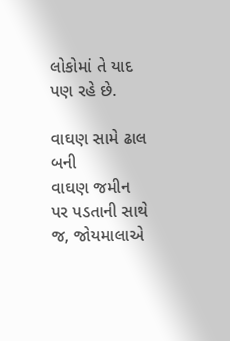લોકોમાં તે યાદ પણ રહે છે.

વાઘણ સામે ઢાલ બની
વાઘણ જમીન પર પડતાની સાથે જ, જોયમાલાએ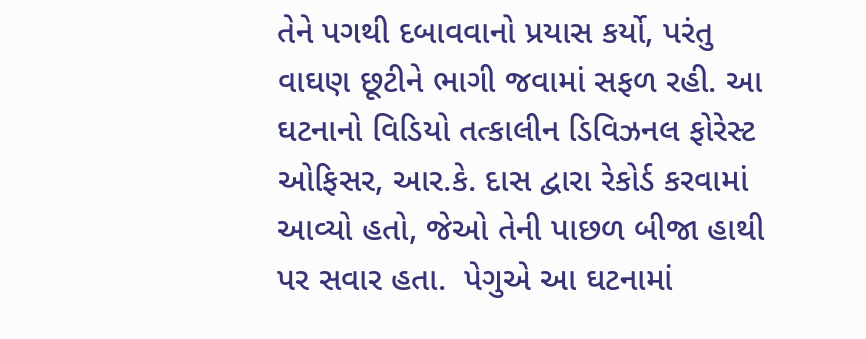તેને પગથી દબાવવાનો પ્રયાસ કર્યો, પરંતુ વાઘણ છૂટીને ભાગી જવામાં સફળ રહી. આ ઘટનાનો વિડિયો તત્કાલીન ડિવિઝનલ ફોરેસ્ટ ઓફિસર, આર.કે. દાસ દ્વારા રેકોર્ડ કરવામાં આવ્યો હતો, જેઓ તેની પાછળ બીજા હાથી પર સવાર હતા.  પેગુએ આ ઘટનામાં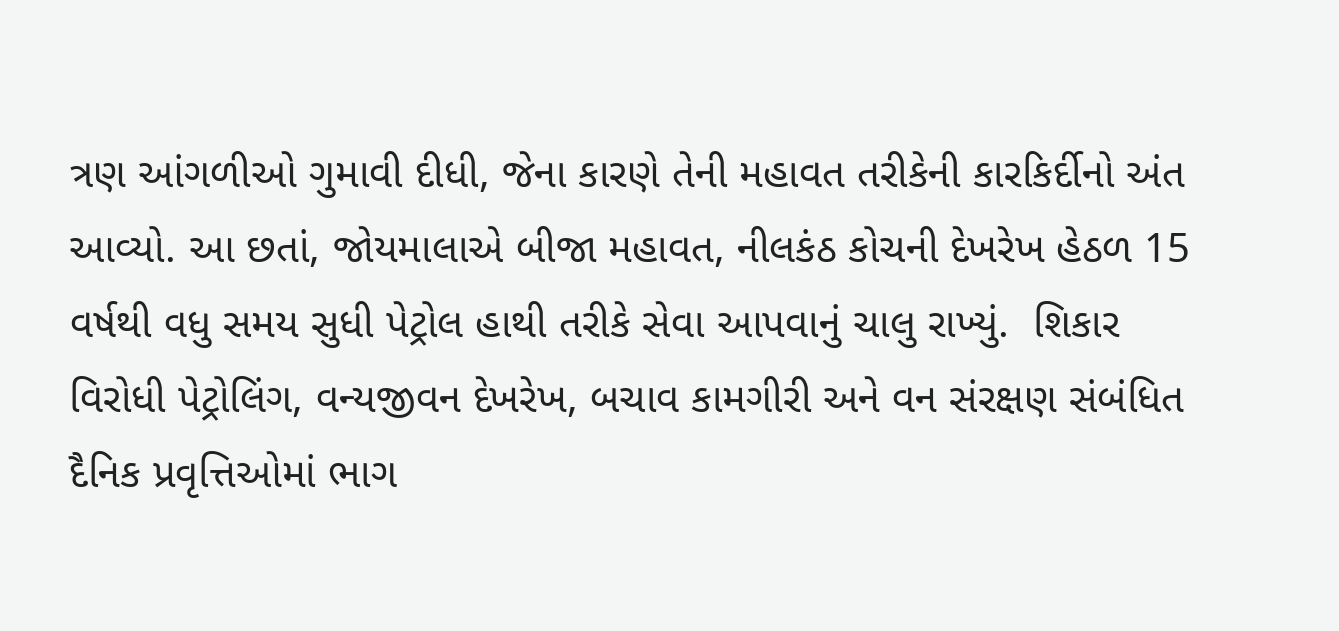ત્રણ આંગળીઓ ગુમાવી દીધી, જેના કારણે તેની મહાવત તરીકેની કારકિર્દીનો અંત આવ્યો. આ છતાં, જોયમાલાએ બીજા મહાવત, નીલકંઠ કોચની દેખરેખ હેઠળ 15 વર્ષથી વધુ સમય સુધી પેટ્રોલ હાથી તરીકે સેવા આપવાનું ચાલુ રાખ્યું.  શિકાર વિરોધી પેટ્રોલિંગ, વન્યજીવન દેખરેખ, બચાવ કામગીરી અને વન સંરક્ષણ સંબંધિત દૈનિક પ્રવૃત્તિઓમાં ભાગ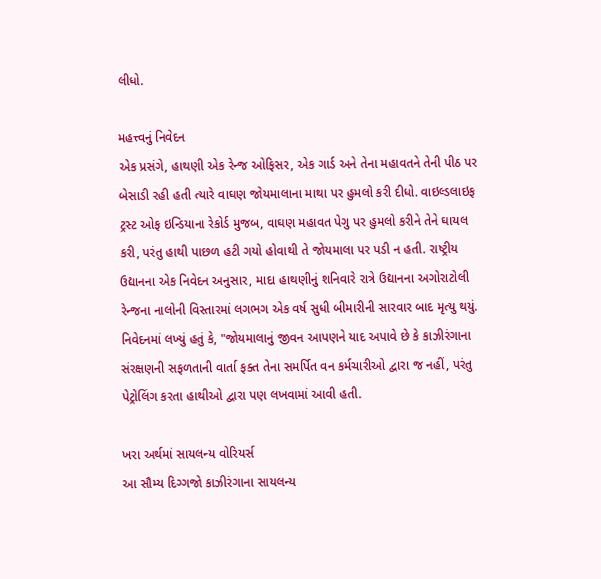લીધો.

મહત્ત્વનું નિવેદન
એક પ્રસંગે, હાથણી એક રેન્જ ઓફિસર, એક ગાર્ડ અને તેના મહાવતને તેની પીઠ પર બેસાડી રહી હતી ત્યારે વાઘણ જોયમાલાના માથા પર હુમલો કરી દીધો. વાઇલ્ડલાઇફ ટ્રસ્ટ ઓફ ઇન્ડિયાના રેકોર્ડ મુજબ, વાઘણ મહાવત પેગુ પર હુમલો કરીને તેને ઘાયલ કરી, પરંતુ હાથી પાછળ હટી ગયો હોવાથી તે જોયમાલા પર પડી ન હતી. રાષ્ટ્રીય ઉદ્યાનના એક નિવેદન અનુસાર, માદા હાથણીનું શનિવારે રાત્રે ઉદ્યાનના અગોરાટોલી રેન્જના નાલોની વિસ્તારમાં લગભગ એક વર્ષ સુધી બીમારીની સારવાર બાદ મૃત્યુ થયું. નિવેદનમાં લખ્યું હતું કે, "જોયમાલાનું જીવન આપણને યાદ અપાવે છે કે કાઝીરંગાના સંરક્ષણની સફળતાની વાર્તા ફક્ત તેના સમર્પિત વન કર્મચારીઓ દ્વારા જ નહીં, પરંતુ પેટ્રોલિંગ કરતા હાથીઓ દ્વારા પણ લખવામાં આવી હતી.

ખરા અર્થમાં સાયલન્ય વોરિયર્સ
આ સૌમ્ય દિગ્ગજો કાઝીરંગાના સાયલન્ય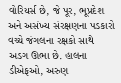વોરિયર્સ છે, જે પૂર, ભૂપ્રદેશ અને અસંખ્ય સંરક્ષણના પડકારો વચ્ચે જંગલના રક્ષકો સાથે અડગ ઊભા છે. હાલના ડીએફઓ, અરુણ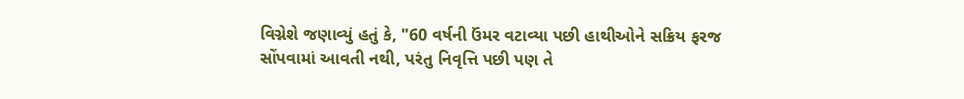વિગ્નેશે જણાવ્યું હતું કે, "60 વર્ષની ઉંમર વટાવ્યા પછી હાથીઓને સક્રિય ફરજ સોંપવામાં આવતી નથી, પરંતુ નિવૃત્તિ પછી પણ તે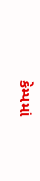કેમ્પમાં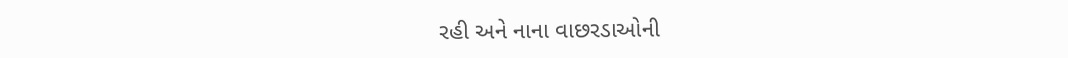રહી અને નાના વાછરડાઓની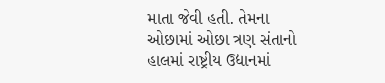માતા જેવી હતી. તેમના ઓછામાં ઓછા ત્રણ સંતાનો હાલમાં રાષ્ટ્રીય ઉદ્યાનમાં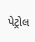પેટ્રોલ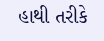હાથી તરીકે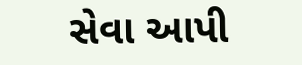સેવા આપી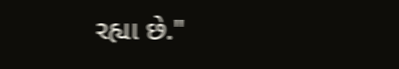રહ્યા છે."